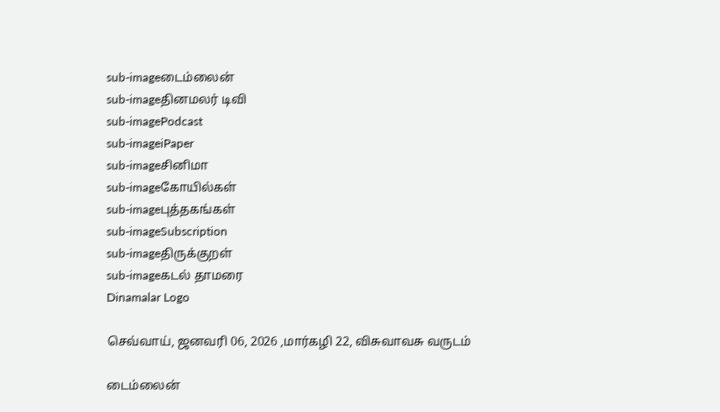sub-imageடைம்லைன்
sub-imageதினமலர் டிவி
sub-imagePodcast
sub-imageiPaper
sub-imageசினிமா
sub-imageகோயில்கள்
sub-imageபுத்தகங்கள்
sub-imageSubscription
sub-imageதிருக்குறள்
sub-imageகடல் தாமரை
Dinamalar Logo

செவ்வாய், ஜனவரி 06, 2026 ,மார்கழி 22, விசுவாவசு வருடம்

டைம்லைன்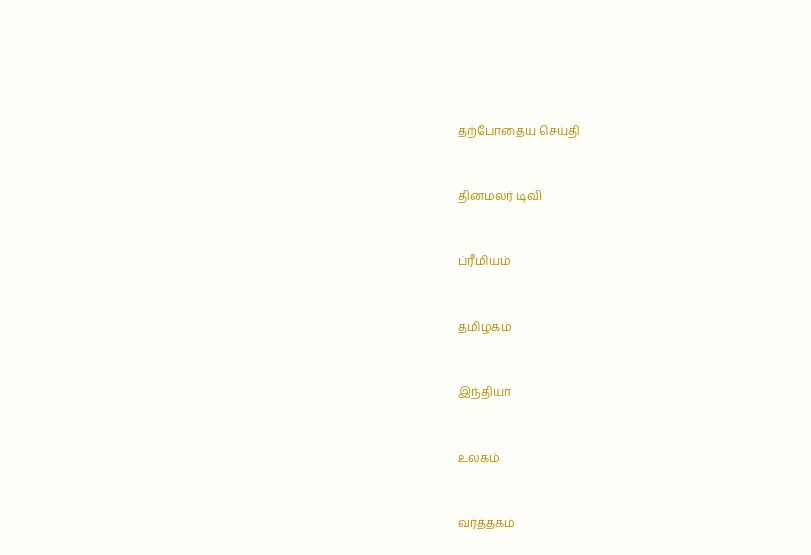தற்போதைய செய்தி


தினமலர் டிவி


ப்ரீமியம்


தமிழகம்


இந்தியா


உலகம்


வர்த்தகம்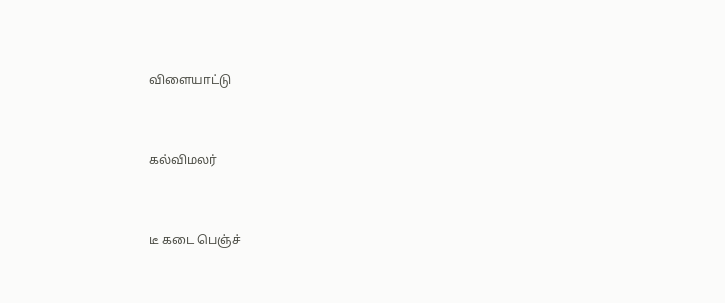விளையாட்டு


கல்விமலர்


டீ கடை பெஞ்ச்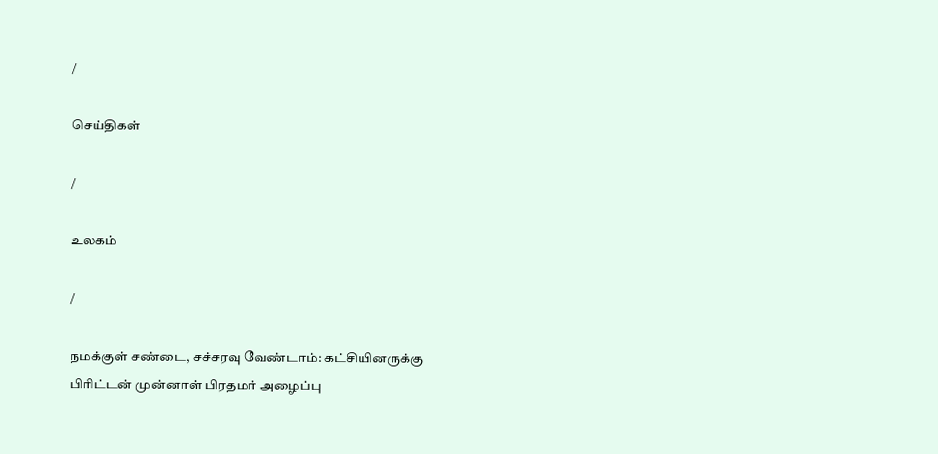/

செய்திகள்

/

உலகம்

/

நமக்குள் சண்டை, சச்சரவு வேண்டாம்: கட்சியினருக்கு பிரிட்டன் முன்னாள் பிரதமர் அழைப்பு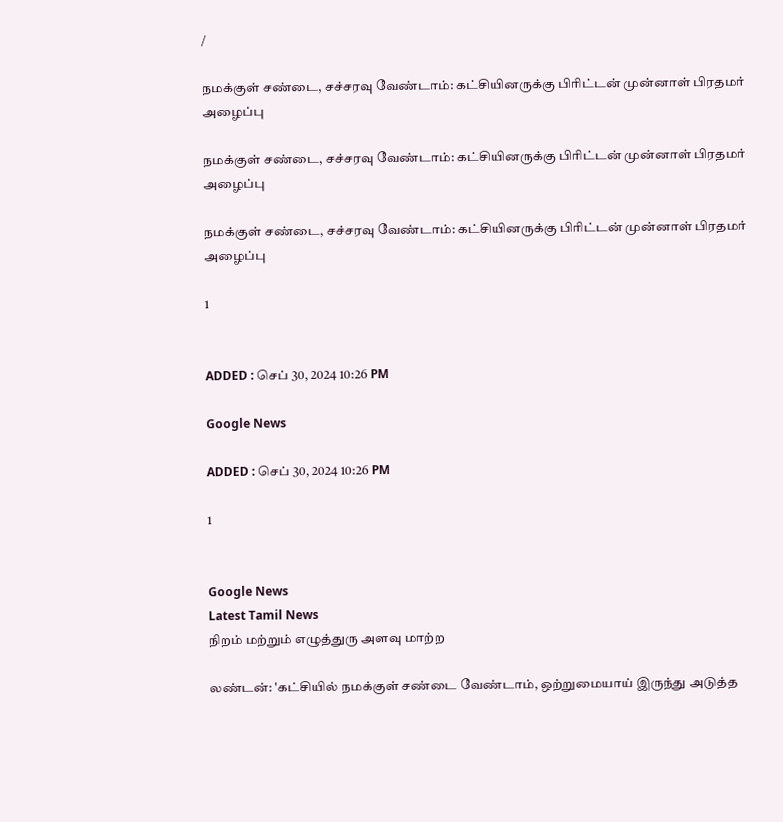/

நமக்குள் சண்டை, சச்சரவு வேண்டாம்: கட்சியினருக்கு பிரிட்டன் முன்னாள் பிரதமர் அழைப்பு

நமக்குள் சண்டை, சச்சரவு வேண்டாம்: கட்சியினருக்கு பிரிட்டன் முன்னாள் பிரதமர் அழைப்பு

நமக்குள் சண்டை, சச்சரவு வேண்டாம்: கட்சியினருக்கு பிரிட்டன் முன்னாள் பிரதமர் அழைப்பு

1


ADDED : செப் 30, 2024 10:26 PM

Google News

ADDED : செப் 30, 2024 10:26 PM

1


Google News
Latest Tamil News
நிறம் மற்றும் எழுத்துரு அளவு மாற்ற

லண்டன்: 'கட்சியில் நமக்குள் சண்டை வேண்டாம், ஒற்றுமையாய் இருந்து அடுத்த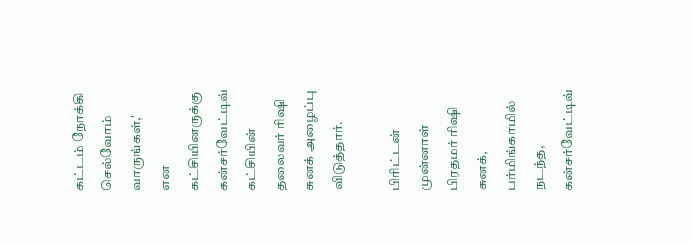கட்டம் நோக்கி செல்வோம் வாருங்கள்,' என கட்சியினருக்கு கன்சர்வேட்டிவ் கட்சியின் தலைவர் ரிஷி சுனக் அழைப்பு விடுத்தார்.

பிரிட்டன் முன்னாள் பிரதமர் ரிஷி சுனக், பர்மிங்காமில் நடந்த, கன்சர்வேட்டிவ்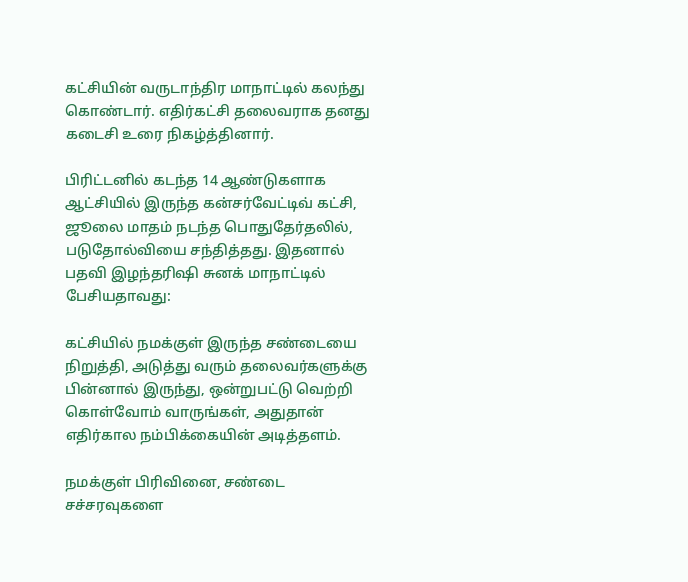கட்சியின் வருடாந்திர மாநாட்டில் கலந்து கொண்டார். எதிர்கட்சி தலைவராக தனது கடைசி உரை நிகழ்த்தினார்.

பிரிட்டனில் கடந்த 14 ஆண்டுகளாக ஆட்சியில் இருந்த கன்சர்வேட்டிவ் கட்சி, ஜூலை மாதம் நடந்த பொதுதேர்தலில், படுதோல்வியை சந்தித்தது. இதனால் பதவி இழந்தரிஷி சுனக் மாநாட்டில் பேசியதாவது:

கட்சியில் நமக்குள் இருந்த சண்டையை நிறுத்தி, அடுத்து வரும் தலைவர்களுக்கு பின்னால் இருந்து, ஒன்றுபட்டு வெற்றி கொள்வோம் வாருங்கள், அதுதான் எதிர்கால நம்பிக்கையின் அடித்தளம்.

நமக்குள் பிரிவினை, சண்டை சச்சரவுகளை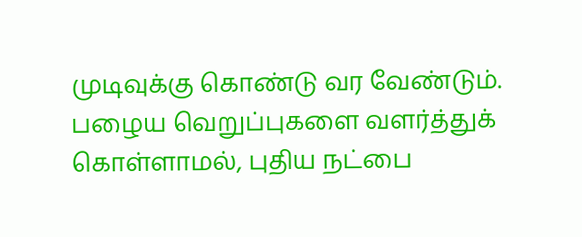முடிவுக்கு கொண்டு வர வேண்டும். பழைய வெறுப்புகளை வளர்த்துக் கொள்ளாமல், புதிய நட்பை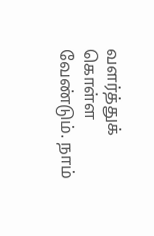வளர்த்துக் கொள்ள வேண்டும். நாம்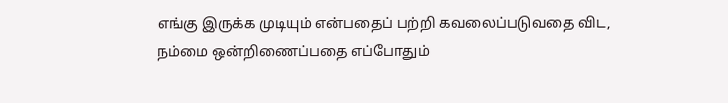எங்கு இருக்க முடியும் என்பதைப் பற்றி கவலைப்படுவதை விட, நம்மை ஒன்றிணைப்பதை எப்போதும்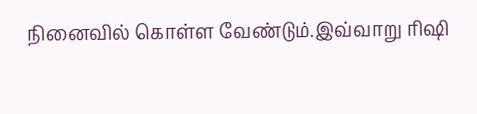நினைவில் கொள்ள வேண்டும்.இவ்வாறு ரிஷி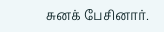சுனக் பேசினார்.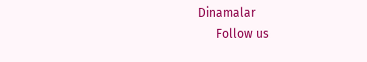Dinamalar
      Follow us